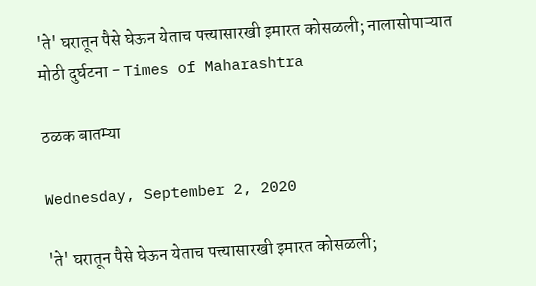'ते' घरातून पैसे घेऊन येताच पत्त्यासारखी इमारत कोसळली; नालासोपाऱ्यात मोठी दुर्घटना - Times of Maharashtra

ठळक बातम्या

Wednesday, September 2, 2020

'ते' घरातून पैसे घेऊन येताच पत्त्यासारखी इमारत कोसळली;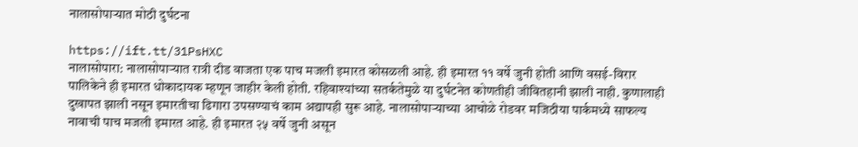नालासोपाऱ्यात मोठी दुर्घटना

https://ift.tt/31PsHXC
नालासोपारा: नालासोपाऱ्यात रात्री दीड वाजता एक पाच मजली इमारत कोसळली आहे. ही इमारत ११ वर्षे जुनी होती आणि वसई-विरार पालिकेने ही इमारत धोकादायक म्हणून जाहीर केली होती. रहिवाश्यांच्या सतर्कतेमुळे या दुर्घटनेत कोणतीही जीवितहानी झाली नाही. कुणालाही दुखापत झाली नसून इमारतीचा ढिगारा उपसण्याचं काम अद्यापही सुरू आहे. नालासोपाऱ्याच्या आचोळे रोडवर मजिठीया पार्कमध्ये साफल्य नावाची पाच मजली इमारत आहे. ही इमारत २५ वर्षे जुनी असून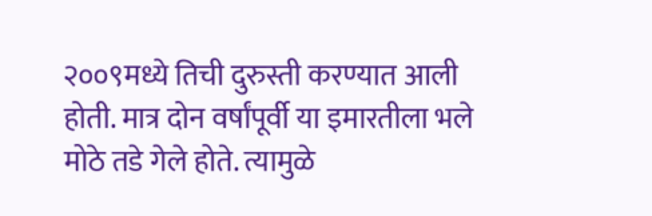२००९मध्ये तिची दुरुस्ती करण्यात आली होती. मात्र दोन वर्षांपूर्वी या इमारतीला भले मोठे तडे गेले होते. त्यामुळे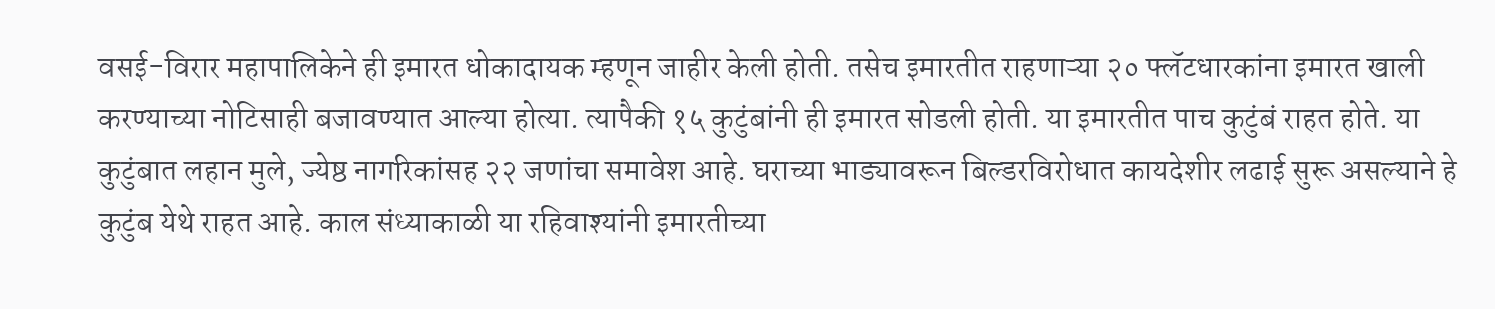वसई-विरार महापालिकेने ही इमारत धोकादायक म्हणून जाहीर केली होती. तसेच इमारतीत राहणाऱ्या २० फ्लॅटधारकांना इमारत खाली करण्याच्या नोटिसाही बजावण्यात आल्या होत्या. त्यापैकी १५ कुटुंबांनी ही इमारत सोडली होती. या इमारतीत पाच कुटुंबं राहत होते. या कुटुंबात लहान मुले, ज्येष्ठ नागरिकांसह २२ जणांचा समावेश आहे. घराच्या भाड्यावरून बिल्डरविरोधात कायदेशीर लढाई सुरू असल्याने हे कुटुंब येथे राहत आहे. काल संध्याकाळी या रहिवाश्यांनी इमारतीच्या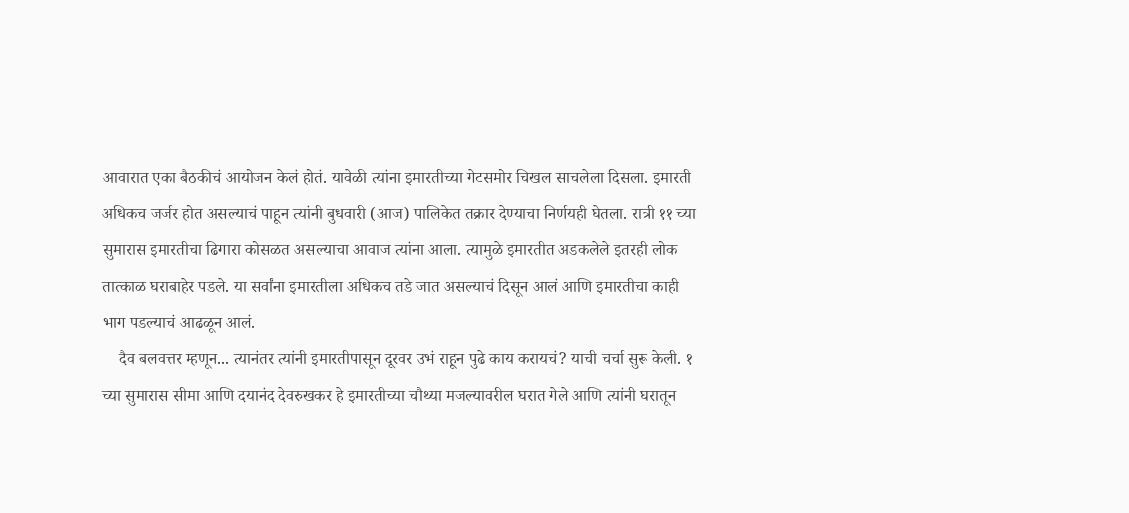आवारात एका बैठकीचं आयोजन केलं होतं. यावेळी त्यांना इमारतीच्या गेटसमोर चिखल साचलेला दिसला. इमारती अधिकच जर्जर होत असल्याचं पाहून त्यांनी बुधवारी (आज) पालिकेत तक्रार देण्याचा निर्णयही घेतला. रात्री ११ च्या सुमारास इमारतीचा ढिगारा कोसळत असल्याचा आवाज त्यांना आला. त्यामुळे इमारतीत अडकलेले इतरही लोक तात्काळ घराबाहेर पडले. या सर्वांना इमारतीला अधिकच तडे जात असल्याचं दिसून आलं आणि इमारतीचा काही भाग पडल्याचं आढळून आलं.
    दैव बलवत्तर म्हणून... त्यानंतर त्यांनी इमारतीपासून दूरवर उभं राहून पुढे काय करायचं? याची चर्चा सुरू केली. १ च्या सुमारास सीमा आणि दयानंद देवरुखकर हे इमारतीच्या चौथ्या मजल्यावरील घरात गेले आणि त्यांनी घरातून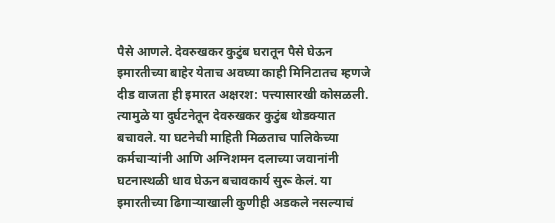पैसे आणले. देवरुखकर कुटुंब घरातून पैसे घेऊन इमारतीच्या बाहेर येताच अवघ्या काही मिनिटातच म्हणजे दीड वाजता ही इमारत अक्षरश: पत्त्यासारखी कोसळली. त्यामुळे या दुर्घटनेतून देवरुखकर कुटुंब थोडक्यात बचावले. या घटनेची माहिती मिळताच पालिकेच्या कर्मचाऱ्यांनी आणि अग्निशमन दलाच्या जवानांनी घटनास्थळी धाव घेऊन बचावकार्य सुरू केलं. या इमारतीच्या ढिगाऱ्याखाली कुणीही अडकले नसल्याचं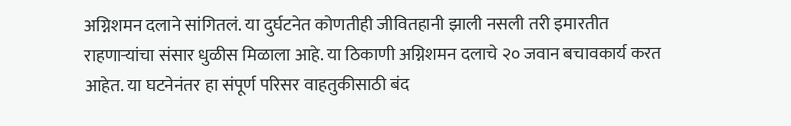अग्निशमन दलाने सांगितलं. या दुर्घटनेत कोणतीही जीवितहानी झाली नसली तरी इमारतीत राहणाऱ्यांचा संसार धुळीस मिळाला आहे. या ठिकाणी अग्निशमन दलाचे २० जवान बचावकार्य करत आहेत. या घटनेनंतर हा संपूर्ण परिसर वाहतुकीसाठी बंद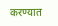करण्यात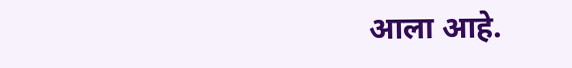आला आहे.